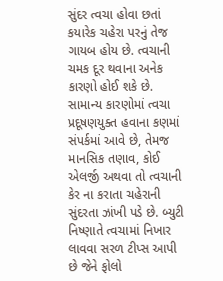સુંદર ત્વચા હોવા છતાં કયારેક ચહેરા પરનું તેજ ગાયબ હોય છે. ત્વચાની ચમક દૂર થવાના અનેક કારણો હોઈ શકે છે. સામાન્ય કારણોમાં ત્વચા પ્રદૂષણયુક્ત હવાના કણમાં સંપર્કમાં આવે છે, તેમજ માનસિક તણાવ, કોઈ એલર્જી અથવા તો ત્વચાની કેર ના કરાતા ચહેરાની સુંદરતા ઝાંખી પડે છે. બ્યુટી નિષ્ણાતે ત્વચામાં નિખાર લાવવા સરળ ટીપ્સ આપી છે જેને ફોલો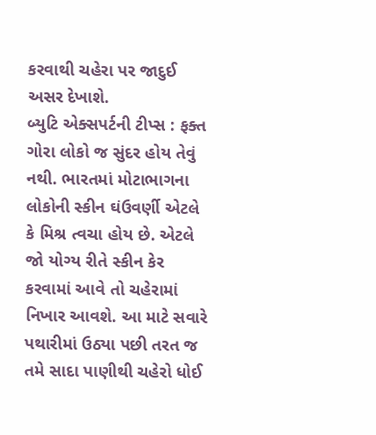કરવાથી ચહેરા પર જાદુઈ અસર દેખાશે.
બ્યુટિ એક્સપર્ટની ટીપ્સ : ફક્ત ગોરા લોકો જ સુંદર હોય તેવું નથી. ભારતમાં મોટાભાગના લોકોની સ્કીન ઘંઉવર્ણી એટલે કે મિશ્ર ત્વચા હોય છે. એટલે જો યોગ્ય રીતે સ્કીન કેર કરવામાં આવે તો ચહેરામાં નિખાર આવશે. આ માટે સવારે પથારીમાં ઉઠ્યા પછી તરત જ તમે સાદા પાણીથી ચહેરો ધોઈ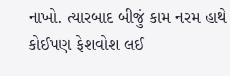નાખો. ત્યારબાદ બીજું કામ નરમ હાથે કોઈપણ ફેશવોશ લઈ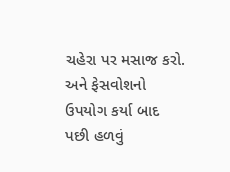ચહેરા પર મસાજ કરો. અને ફેસવોશનો ઉપયોગ કર્યા બાદ પછી હળવું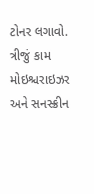ટોનર લગાવો. ત્રીજું કામ મોઇશ્ચરાઇઝર અને સનસ્ક્રીન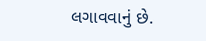લગાવવાનું છે.